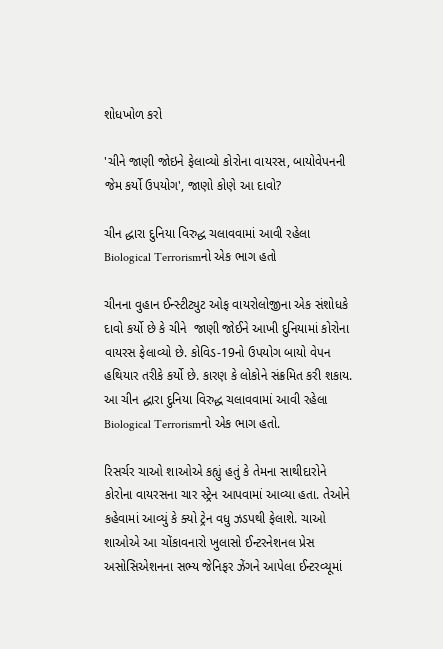શોધખોળ કરો

'ચીને જાણી જોઇને ફેલાવ્યો કોરોના વાયરસ, બાયોવેપનની જેમ કર્યો ઉપયોગ', જાણો કોણે આ દાવો?

ચીન દ્ધારા દુનિયા વિરુદ્ધ ચલાવવામાં આવી રહેલા Biological Terrorismનો એક ભાગ હતો

ચીનના વુહાન ઈન્સ્ટીટ્યુટ ઓફ વાયરોલોજીના એક સંશોધકે દાવો કર્યો છે કે ચીને  જાણી જોઈને આખી દુનિયામાં કોરોના વાયરસ ફેલાવ્યો છે. કોવિડ-19નો ઉપયોગ બાયો વેપન હથિયાર તરીકે કર્યો છે. કારણ કે લોકોને સંક્રમિત કરી શકાય. આ ચીન દ્ધારા દુનિયા વિરુદ્ધ ચલાવવામાં આવી રહેલા Biological Terrorismનો એક ભાગ હતો.

રિસર્ચર ચાઓ શાઓએ કહ્યું હતું કે તેમના સાથીદારોને કોરોના વાયરસના ચાર સ્ટ્રેન આપવામાં આવ્યા હતા. તેઓને કહેવામાં આવ્યું કે ક્યો ટ્રેન વધુ ઝડપથી ફેલાશે. ચાઓ શાઓએ આ ચોંકાવનારો ખુલાસો ઈન્ટરનેશનલ પ્રેસ અસોસિએશનના સભ્ય જેનિફર ઝેંગને આપેલા ઈન્ટરવ્યૂમાં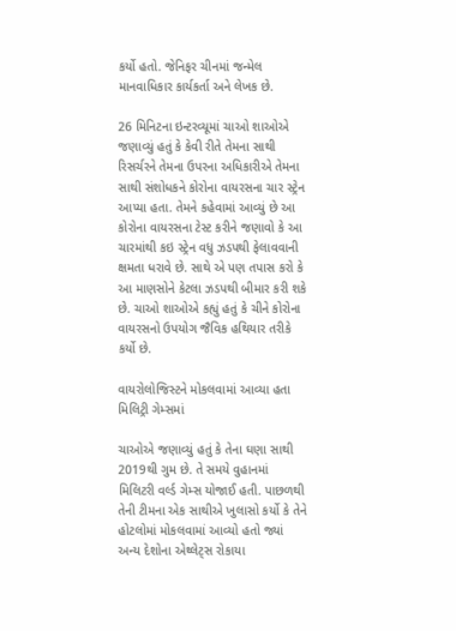કર્યો હતો. જેનિફર ચીનમાં જન્મેલ માનવાધિકાર કાર્યકર્તા અને લેખક છે.

26 મિનિટના ઇન્ટરવ્યૂમાં ચાઓ શાઓએ જણાવ્યું હતું કે કેવી રીતે તેમના સાથી રિસર્ચરને તેમના ઉપરના અધિકારીએ તેમના સાથી સંશોધકને કોરોના વાયરસના ચાર સ્ટ્રેન આપ્યા હતા. તેમને કહેવામાં આવ્યું છે આ કોરોના વાયરસના ટેસ્ટ કરીને જણાવો કે આ ચારમાંથી કઇ સ્ટ્રેન વધુ ઝડપથી ફેલાવવાની ક્ષમતા ધરાવે છે. સાથે એ પણ તપાસ કરો કે આ માણસોને કેટલા ઝડપથી બીમાર કરી શકે છે. ચાઓ શાઓએ કહ્યું હતું કે ચીને કોરોના વાયરસનો ઉપયોગ જૈવિક હથિયાર તરીકે કર્યો છે.

વાયરોલોજિસ્ટને મોકલવામાં આવ્યા હતા મિલિટ્રી ગેમ્સમાં

ચાઓએ જણાવ્યું હતું કે તેના ઘણા સાથી 2019થી ગુમ છે. તે સમયે વુહાનમાં મિલિટરી વર્લ્ડ ગેમ્સ યોજાઈ હતી. પાછળથી તેની ટીમના એક સાથીએ ખુલાસો કર્યો કે તેને હોટલોમાં મોકલવામાં આવ્યો હતો જ્યાં અન્ય દેશોના એથ્લેટ્સ રોકાયા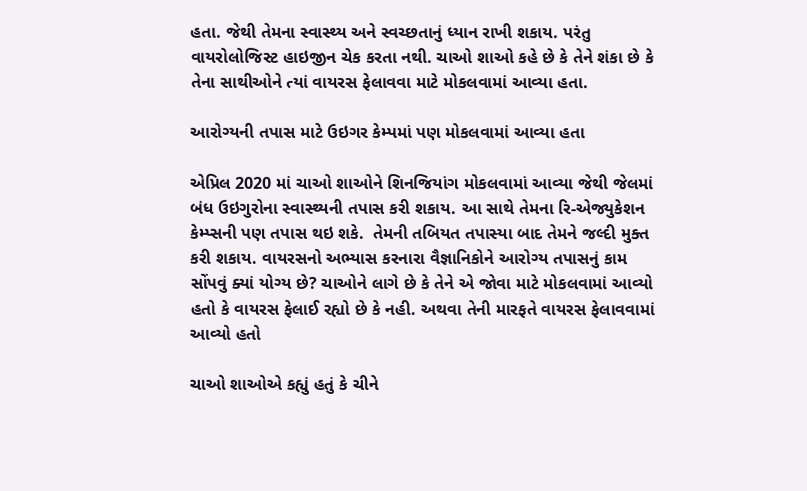હતા. જેથી તેમના સ્વાસ્થ્ય અને સ્વચ્છતાનું ધ્યાન રાખી શકાય. પરંતુ વાયરોલોજિસ્ટ હાઇજીન ચેક કરતા નથી. ચાઓ શાઓ કહે છે કે તેને શંકા છે કે તેના સાથીઓને ત્યાં વાયરસ ફેલાવવા માટે મોકલવામાં આવ્યા હતા.

આરોગ્યની તપાસ માટે ઉઇગર કેમ્પમાં પણ મોકલવામાં આવ્યા હતા

એપ્રિલ 2020 માં ચાઓ શાઓને શિનજિયાંગ મોકલવામાં આવ્યા જેથી જેલમાં બંધ ઉઇગુરોના સ્વાસ્થ્યની તપાસ કરી શકાય. આ સાથે તેમના રિ-એજ્યુકેશન કેમ્પ્સની પણ તપાસ થઇ શકે.  તેમની તબિયત તપાસ્યા બાદ તેમને જલ્દી મુક્ત કરી શકાય. વાયરસનો અભ્યાસ કરનારા વૈજ્ઞાનિકોને આરોગ્ય તપાસનું કામ સોંપવું ક્યાં યોગ્ય છે? ચાઓને લાગે છે કે તેને એ જોવા માટે મોકલવામાં આવ્યો હતો કે વાયરસ ફેલાઈ રહ્યો છે કે નહી. અથવા તેની મારફતે વાયરસ ફેલાવવામાં આવ્યો હતો

ચાઓ શાઓએ કહ્યું હતું કે ચીને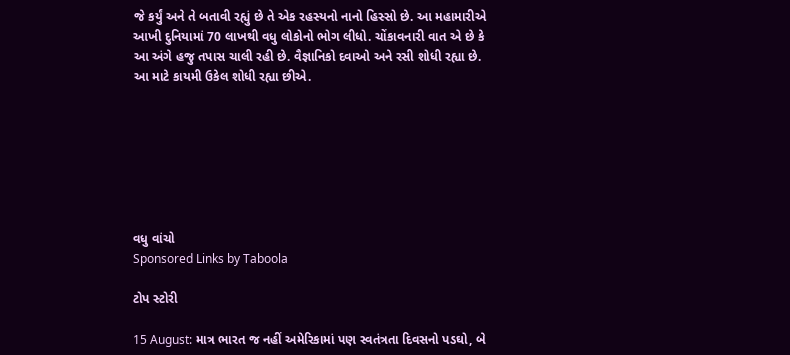જે કર્યું અને તે બતાવી રહ્યું છે તે એક રહસ્યનો નાનો હિસ્સો છે. આ મહામારીએ આખી દુનિયામાં 70 લાખથી વધુ લોકોનો ભોગ લીધો. ચોંકાવનારી વાત એ છે કે આ અંગે હજુ તપાસ ચાલી રહી છે. વૈજ્ઞાનિકો દવાઓ અને રસી શોધી રહ્યા છે. આ માટે કાયમી ઉકેલ શોધી રહ્યા છીએ.







વધુ વાંચો
Sponsored Links by Taboola

ટોપ સ્ટોરી

15 August: માત્ર ભારત જ નહીં અમેરિકામાં પણ સ્વતંત્રતા દિવસનો પડઘો, બે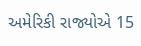અમેરિકી રાજ્યોએ 15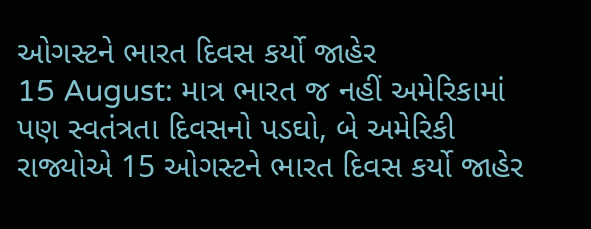ઓગસ્ટને ભારત દિવસ કર્યો જાહેર
15 August: માત્ર ભારત જ નહીં અમેરિકામાં પણ સ્વતંત્રતા દિવસનો પડઘો, બે અમેરિકી રાજ્યોએ 15 ઓગસ્ટને ભારત દિવસ કર્યો જાહેર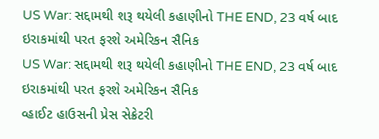US War: સદ્દામથી શરૂ થયેલી કહાણીનો THE END, 23 વર્ષ બાદ ઇરાકમાંથી પરત ફરશે અમેરિકન સૈનિક
US War: સદ્દામથી શરૂ થયેલી કહાણીનો THE END, 23 વર્ષ બાદ ઇરાકમાંથી પરત ફરશે અમેરિકન સૈનિક
વ્હાઈટ હાઉસની પ્રેસ સેક્રેટરી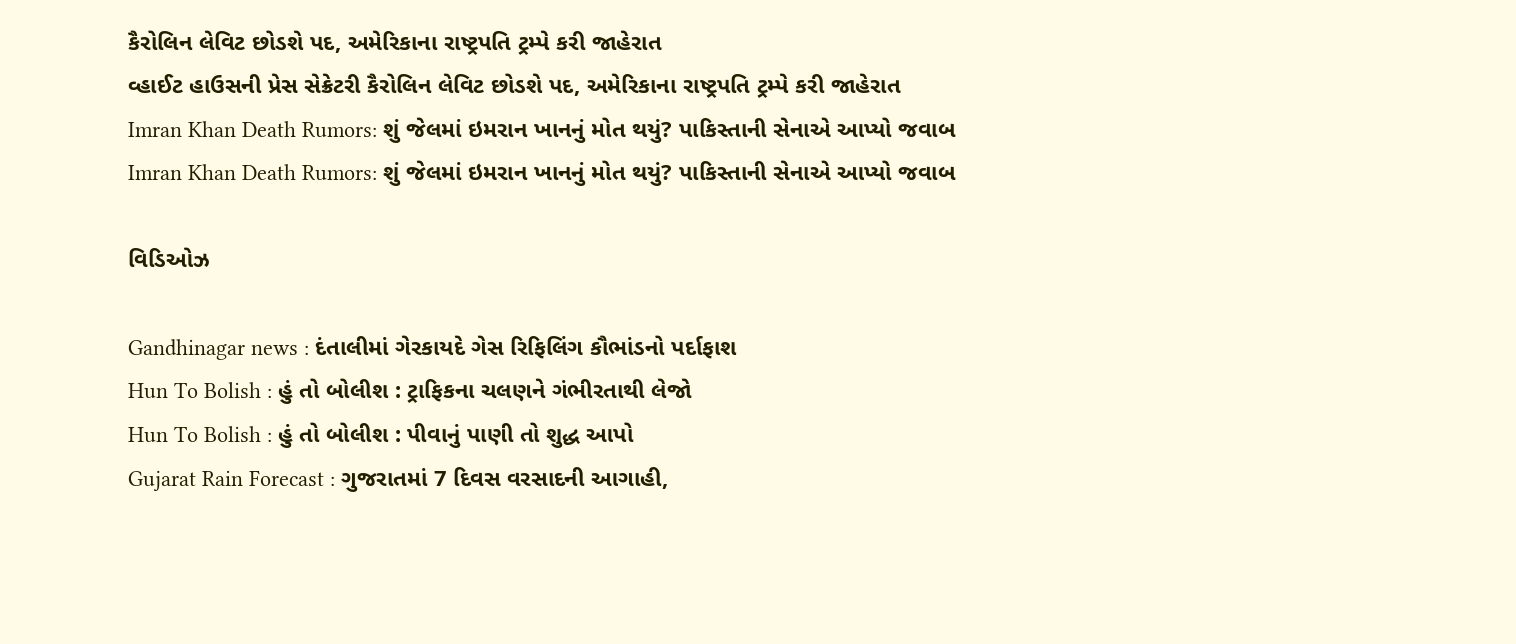કૈરોલિન લેવિટ છોડશે પદ, અમેરિકાના રાષ્ટ્રપતિ ટ્રમ્પે કરી જાહેરાત
વ્હાઈટ હાઉસની પ્રેસ સેક્રેટરી કૈરોલિન લેવિટ છોડશે પદ, અમેરિકાના રાષ્ટ્રપતિ ટ્રમ્પે કરી જાહેરાત
Imran Khan Death Rumors: શું જેલમાં ઇમરાન ખાનનું મોત થયું? પાકિસ્તાની સેનાએ આપ્યો જવાબ
Imran Khan Death Rumors: શું જેલમાં ઇમરાન ખાનનું મોત થયું? પાકિસ્તાની સેનાએ આપ્યો જવાબ

વિડિઓઝ

Gandhinagar news : દંતાલીમાં ગેરકાયદે ગેસ રિફિલિંગ કૌભાંડનો પર્દાફાશ
Hun To Bolish : હું તો બોલીશ : ટ્રાફિકના ચલણને ગંભીરતાથી લેજો
Hun To Bolish : હું તો બોલીશ : પીવાનું પાણી તો શુદ્ધ આપો
Gujarat Rain Forecast : ગુજરાતમાં 7 દિવસ વરસાદની આગાહી,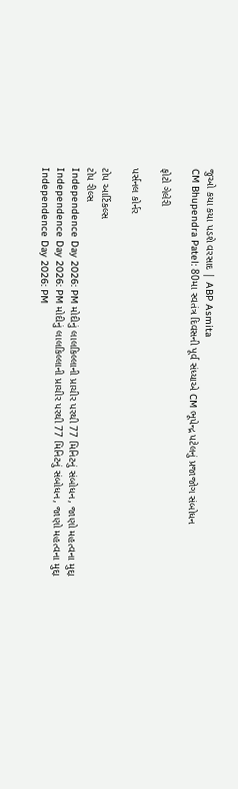જુઓ કયા કયા પડશે વરસાદ | ABP Asmita
CM Bhupendra Patel: 80મા સ્વતંત્ર દિવસની પૂર્વ સંધ્યાએ CM ભૂપેન્દ્ર પટેલનું પ્રજાજોગ સંબોધન

ફોટો ગેલેરી

પર્સનલ કોર્નર

ટોપ આર્ટિકલ્સ
ટોપ રીલ્સ
Independence Day 2026: PM મોદીનું લાલકિલ્લાની પ્રાચીર પરથી 77 મિનિટનું સંબોધન, જાણો મહત્વના મુદ્દા
Independence Day 2026: PM મોદીનું લાલકિલ્લાની પ્રાચીર પરથી 77 મિનિટનું સંબોધન, જાણો મહત્વના મુદ્દા
Independence Day 2026: PM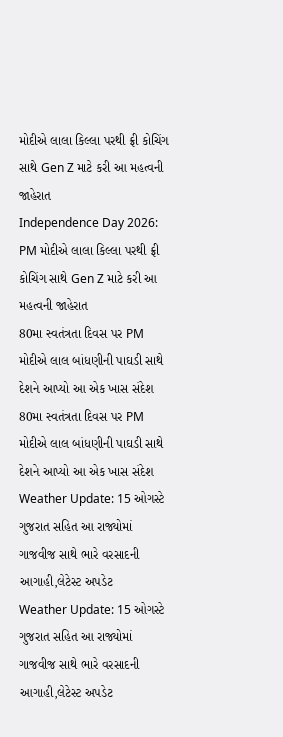મોદીએ લાલા કિલ્લા પરથી ફ્રી કોચિંગ સાથે Gen Z માટે કરી આ મહત્વની જાહેરાત
Independence Day 2026: PM મોદીએ લાલા કિલ્લા પરથી ફ્રી કોચિંગ સાથે Gen Z માટે કરી આ મહત્વની જાહેરાત
80મા સ્વતંત્રતા દિવસ પર PM મોદીએ લાલ બાંધણીની પાઘડી સાથે દેશને આપ્યો આ એક ખાસ સંદેશ
80મા સ્વતંત્રતા દિવસ પર PM મોદીએ લાલ બાંધણીની પાઘડી સાથે દેશને આપ્યો આ એક ખાસ સંદેશ
Weather Update: 15 ઓગસ્ટે ગુજરાત સહિત આ રાજ્યોમાં ગાજવીજ સાથે ભારે વરસાદની આગાહી,લેટેસ્ટ અપડેટ
Weather Update: 15 ઓગસ્ટે ગુજરાત સહિત આ રાજ્યોમાં ગાજવીજ સાથે ભારે વરસાદની આગાહી,લેટેસ્ટ અપડેટ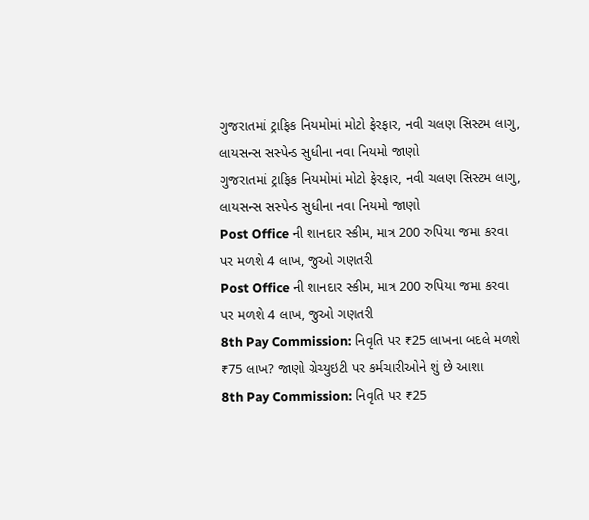ગુજરાતમાં ટ્રાફિક નિયમોમાં મોટો ફેરફાર, નવી ચલણ સિસ્ટમ લાગુ, લાયસન્સ સસ્પેન્ડ સુધીના નવા નિયમો જાણો
ગુજરાતમાં ટ્રાફિક નિયમોમાં મોટો ફેરફાર, નવી ચલણ સિસ્ટમ લાગુ, લાયસન્સ સસ્પેન્ડ સુધીના નવા નિયમો જાણો
Post Office ની શાનદાર સ્કીમ, માત્ર 200 રુપિયા જમા કરવા પર મળશે 4 લાખ, જુઓ ગણતરી
Post Office ની શાનદાર સ્કીમ, માત્ર 200 રુપિયા જમા કરવા પર મળશે 4 લાખ, જુઓ ગણતરી
8th Pay Commission: નિવૃતિ પર ₹25 લાખના બદલે મળશે  ₹75 લાખ? જાણો ગ્રેચ્યુઇટી પર કર્મચારીઓને શું છે આશા
8th Pay Commission: નિવૃતિ પર ₹25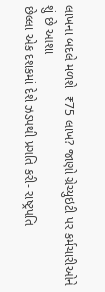લાખના બદલે મળશે  ₹75 લાખ? જાણો ગ્રેચ્યુઇટી પર કર્મચારીઓને શું છે આશા
છેલ્લા એક દશકમાં દેશે ઝડપથી પ્રગતિ કરી- રાષ્ટ્રપતિ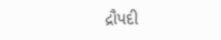દ્રૌપદી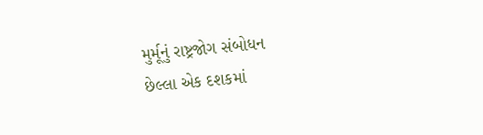મુર્મૂનું રાષ્ટ્રજોગ સંબોધન
છેલ્લા એક દશકમાં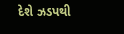દેશે ઝડપથી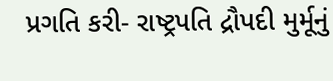પ્રગતિ કરી- રાષ્ટ્રપતિ દ્રૌપદી મુર્મૂનું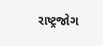રાષ્ટ્રજોગ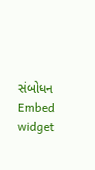સંબોધન
Embed widget